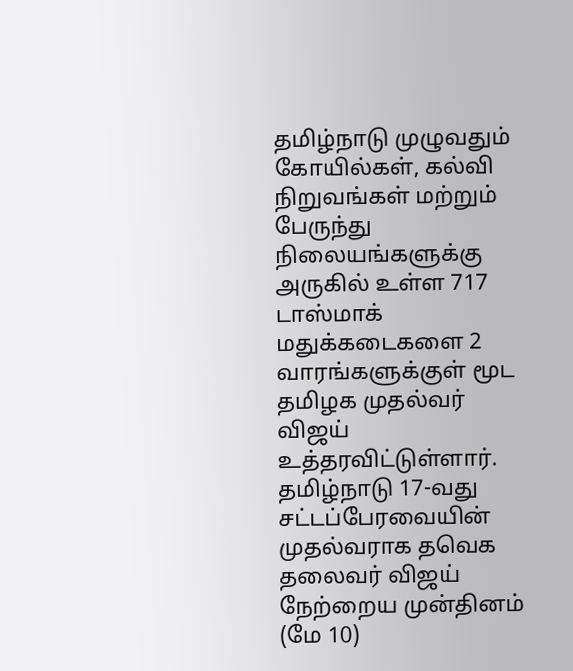தமிழ்நாடு முழுவதும் கோயில்கள், கல்வி நிறுவங்கள் மற்றும் பேருந்து நிலையங்களுக்கு அருகில் உள்ள 717 டாஸ்மாக் மதுக்கடைகளை 2 வாரங்களுக்குள் மூட தமிழக முதல்வர் விஜய் உத்தரவிட்டுள்ளார்.
தமிழ்நாடு 17-வது சட்டப்பேரவையின் முதல்வராக தவெக தலைவர் விஜய் நேற்றைய முன்தினம் (மே 10)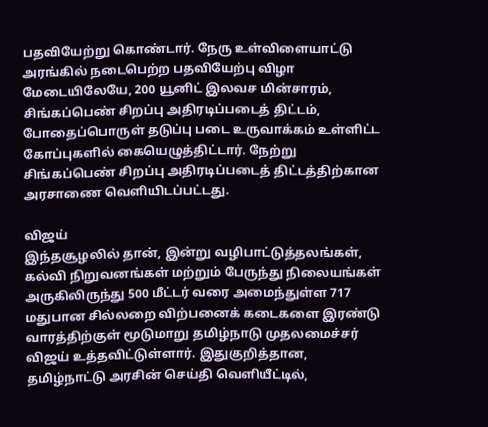பதவியேற்று கொண்டார். நேரு உள்விளையாட்டு அரங்கில் நடைபெற்ற பதவியேற்பு விழா மேடையிலேயே, 200 யூனிட் இலவச மின்சாரம், சிங்கப்பெண் சிறப்பு அதிரடிப்படைத் திட்டம், போதைப்பொருள் தடுப்பு படை உருவாக்கம் உள்ளிட்ட கோப்புகளில் கையெழுத்திட்டார். நேற்று சிங்கப்பெண் சிறப்பு அதிரடிப்படைத் திட்டத்திற்கான அரசாணை வெளியிடப்பட்டது.

விஜய்
இந்தசூழலில் தான், இன்று வழிபாட்டுத்தலங்கள், கல்வி நிறுவனங்கள் மற்றும் பேருந்து நிலையங்கள் அருகிலிருந்து 500 மீட்டர் வரை அமைந்துள்ள 717 மதுபான சில்லறை விற்பனைக் கடைகளை இரண்டு வாரத்திற்குள் மூடுமாறு தமிழ்நாடு முதலமைச்சர் விஜய் உத்தவிட்டுள்ளார். இதுகுறித்தான, தமிழ்நாட்டு அரசின் செய்தி வெளியீட்டில்,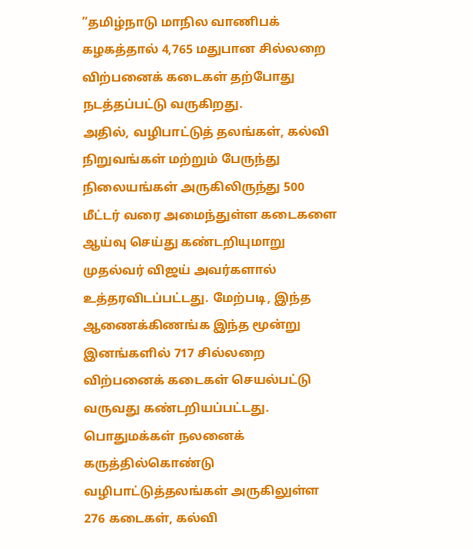”தமிழ்நாடு மாநில வாணிபக் கழகத்தால் 4,765 மதுபான சில்லறை விற்பனைக் கடைகள் தற்போது நடத்தப்பட்டு வருகிறது.
அதில், வழிபாட்டுத் தலங்கள், கல்வி நிறுவங்கள் மற்றும் பேருந்து நிலையங்கள் அருகிலிருந்து 500 மீட்டர் வரை அமைந்துள்ள கடைகளை ஆய்வு செய்து கண்டறியுமாறு முதல்வர் விஜய் அவர்களால் உத்தரவிடப்பட்டது. மேற்படி, இந்த ஆணைக்கிணங்க இந்த மூன்று இனங்களில் 717 சில்லறை விற்பனைக் கடைகள் செயல்பட்டு வருவது கண்டறியப்பட்டது.
பொதுமக்கள் நலனைக் கருத்தில்கொண்டு வழிபாட்டுத்தலங்கள் அருகிலுள்ள 276 கடைகள், கல்வி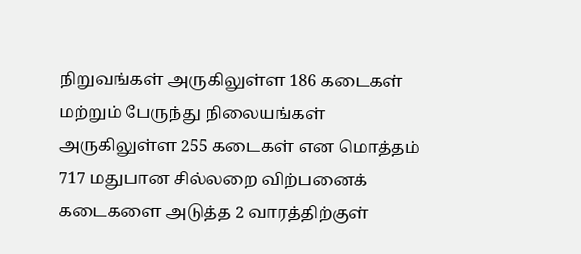நிறுவங்கள் அருகிலுள்ள 186 கடைகள் மற்றும் பேருந்து நிலையங்கள் அருகிலுள்ள 255 கடைகள் என மொத்தம் 717 மதுபான சில்லறை விற்பனைக் கடைகளை அடுத்த 2 வாரத்திற்குள்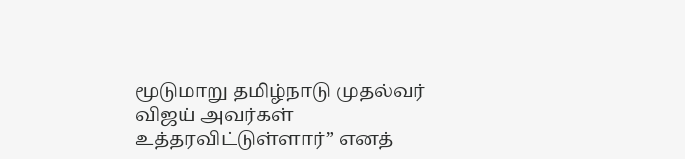மூடுமாறு தமிழ்நாடு முதல்வர் விஜய் அவர்கள் உத்தரவிட்டுள்ளார்” எனத்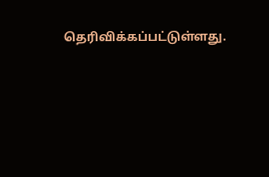தெரிவிக்கப்பட்டுள்ளது.